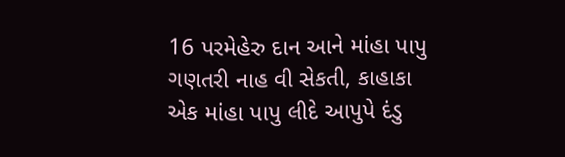16 પરમેહેરુ દાન આને માંહા પાપુ ગણતરી નાહ વી સેકતી, કાહાકા એક માંહા પાપુ લીદે આપુપે દંડુ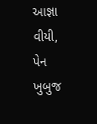આજ્ઞા વીયી, પેન ખુબુજ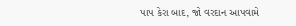પાપ કેરા બાદ, જો વરદાન આપવામે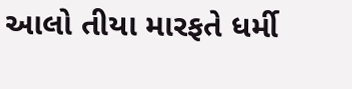આલો તીયા મારફતે ધર્મી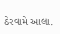ઠેરવામે આલા.